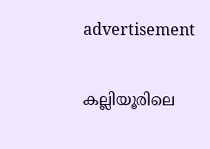advertisement

കല്ലിയൂരിലെ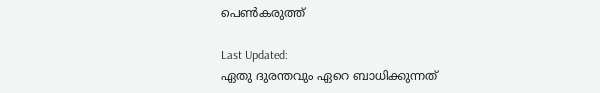പെൺകരുത്ത്

Last Updated:
ഏതു ദുരന്തവും ഏറെ ബാധിക്കുന്നത്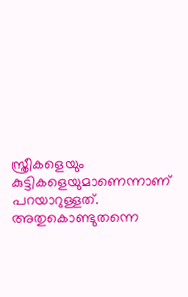സ്ത്രീകളെയും കുട്ടികളെയുമാണെന്നാണ് പറയാറുള്ളത്. അതുകൊണ്ടുതന്നെ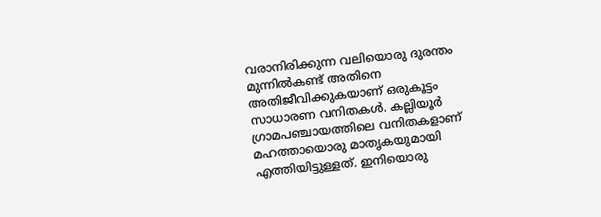വരാനിരിക്കുന്ന വലിയൊരു ദുരന്തം മുന്നിൽകണ്ട് അതിനെ അതിജീവിക്കുകയാണ് ഒരുകൂട്ടം സാധാരണ വനിതകൾ. കല്ലിയൂർ ഗ്രാമപഞ്ചായത്തിലെ വനിതകളാണ് മഹത്തായൊരു മാതൃകയുമായി എത്തിയിട്ടുള്ളത്. ഇനിയൊരു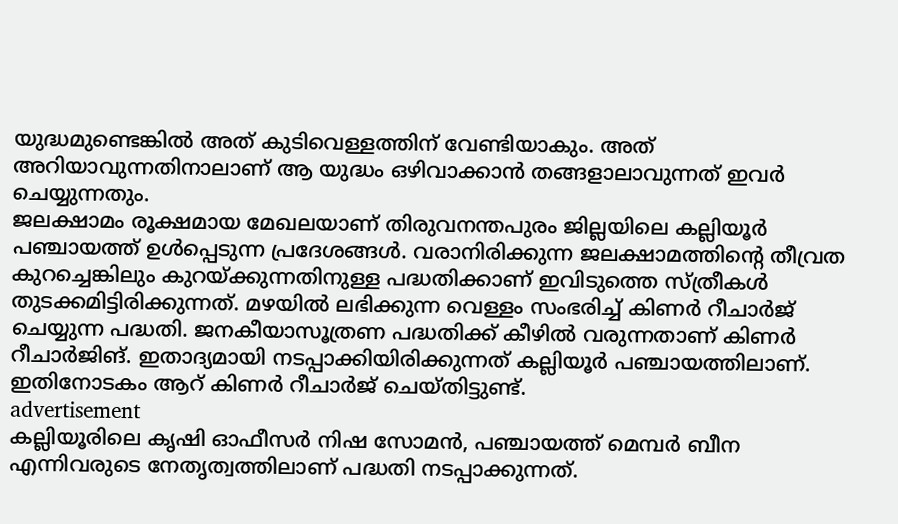യുദ്ധമുണ്ടെങ്കിൽ അത് കുടിവെള്ളത്തിന് വേണ്ടിയാകും. അത് അറിയാവുന്നതിനാലാണ് ആ യുദ്ധം ഒഴിവാക്കാന്‍ തങ്ങളാലാവുന്നത് ഇവര്‍ ചെയ്യുന്നതും.
ജലക്ഷാമം രൂക്ഷമായ മേഖലയാണ് തിരുവനന്തപുരം ജില്ലയിലെ കല്ലിയൂർ പഞ്ചായത്ത് ഉൾപ്പെടുന്ന പ്രദേശങ്ങൾ. വരാനിരിക്കുന്ന ജലക്ഷാമത്തിന്റെ തീവ്രത കുറച്ചെങ്കിലും കുറയ്ക്കുന്നതിനുള്ള പദ്ധതിക്കാണ് ഇവിടുത്തെ സ്ത്രീകൾ തുടക്കമിട്ടിരിക്കുന്നത്. മഴയിൽ ലഭിക്കുന്ന വെള്ളം സംഭരിച്ച് കിണർ റീചാർജ് ചെയ്യുന്ന പദ്ധതി. ജനകീയാസൂത്രണ പദ്ധതിക്ക് കീഴിൽ വരുന്നതാണ് കിണർ റീചാർജിങ്. ഇതാദ്യമായി നടപ്പാക്കിയിരിക്കുന്നത് കല്ലിയൂർ പഞ്ചായത്തിലാണ്. ഇതിനോടകം ആറ് കിണർ റീചാർജ് ചെയ്തിട്ടുണ്ട്.
advertisement
കല്ലിയൂരിലെ കൃഷി ഓഫീസർ നിഷ സോമൻ, പഞ്ചായത്ത് മെമ്പർ ബീന എന്നിവരുടെ നേതൃത്വത്തിലാണ് പദ്ധതി നടപ്പാക്കുന്നത്.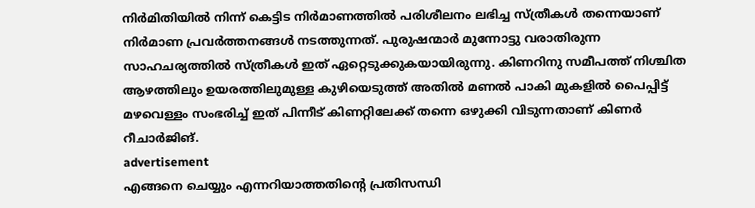നിർമിതിയിൽ നിന്ന് കെട്ടിട നിര്‍മാണത്തിൽ പരിശീലനം ലഭിച്ച സ്ത്രീകൾ തന്നെയാണ് നിർമാണ പ്രവർത്തനങ്ങൾ‌ നടത്തുന്നത്. പുരുഷന്മാർ മുന്നോട്ടു വരാതിരുന്ന സാഹചര്യത്തിൽ സ്ത്രീകൾ ഇത് ഏറ്റെടുക്കുകയായിരുന്നു. കിണറിനു സമീപത്ത് നിശ്ചിത ആഴത്തിലും ഉയരത്തിലുമുള്ള കുഴിയെടുത്ത് അതിൽ മണൽ പാകി മുകളിൽ പൈപ്പിട്ട് മഴവെള്ളം സംഭരിച്ച് ഇത് പിന്നീട് കിണറ്റിലേക്ക് തന്നെ ഒഴുക്കി വിടുന്നതാണ് കിണർ റീചാർജിങ്.
advertisement
എങ്ങനെ ചെയ്യും എന്നറിയാത്തതിന്റെ പ്രതിസന്ധി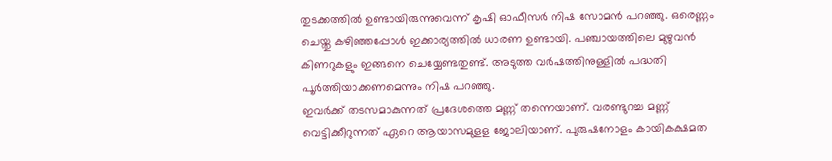തുടക്കത്തിൽ ഉണ്ടായിരുന്നുവെന്ന് കൃഷി ഓഫീസർ നിഷ സോമൻ പറഞ്ഞു. ഒരെണ്ണം ചെയ്തു കഴിഞ്ഞപ്പോൾ ഇക്കാര്യത്തില്‍ ധാരണ ഉണ്ടായി. പഞ്ചായത്തിലെ മുഴുവൻ കിണറുകളും ഇങ്ങനെ ചെയ്യേണ്ടതുണ്ട്. അടുത്ത വർഷത്തിനുള്ളിൽ പദ്ധതി പൂർത്തിയാക്കണമെന്നും നിഷ പറഞ്ഞു.
ഇവർക്ക് തടസമാകുന്നത് പ്രദേശത്തെ മണ്ണ് തന്നെയാണ്. വരണ്ടുറച്ച മണ്ണ് വെട്ടിക്കീറുന്നത് ഏറെ ആയാസമുളള ജോലിയാണ്. പുരുഷനോളം കായികക്ഷമത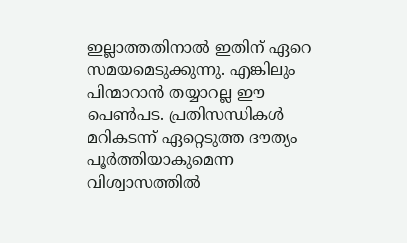ഇല്ലാത്തതിനാൽ ഇതിന് ഏറെ സമയമെടുക്കുന്നു. എങ്കിലും പിന്മാറാൻ തയ്യാറല്ല ഈ പെൺപട. പ്രതിസന്ധികൾ മറികടന്ന് ഏറ്റെടുത്ത ദൗത്യം പൂർത്തിയാകുമെന്ന വിശ്വാസത്തിൽ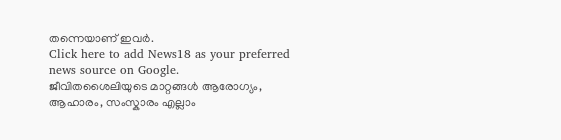തന്നെയാണ് ഇവർ.
Click here to add News18 as your preferred news source on Google.
ജീവിതശൈലിയുടെ മാറ്റങ്ങൾ ആരോഗ്യം, ആഹാരം, സംസ്കാരം എല്ലാം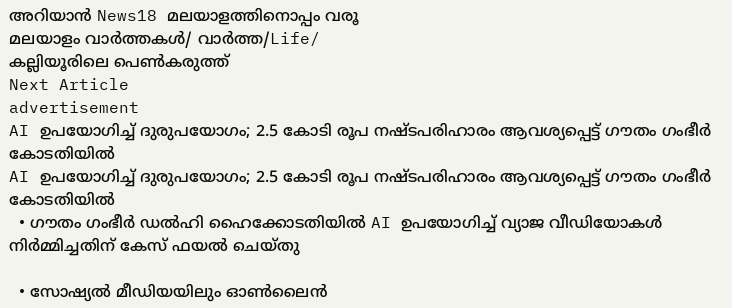അറിയാൻ News18 മലയാളത്തിനൊപ്പം വരൂ
മലയാളം വാർത്തകൾ/ വാർത്ത/Life/
കല്ലിയൂരിലെ പെൺകരുത്ത്
Next Article
advertisement
AI ഉപയോഗിച്ച് ദുരുപയോഗം; 2.5 കോടി രൂപ നഷ്ടപരിഹാരം ആവശ്യപ്പെട്ട് ഗൗതം ഗംഭീർ കോടതിയിൽ
AI ഉപയോഗിച്ച് ദുരുപയോഗം; 2.5 കോടി രൂപ നഷ്ടപരിഹാരം ആവശ്യപ്പെട്ട് ഗൗതം ഗംഭീർ കോടതിയിൽ
  • ഗൗതം ഗംഭീർ ഡൽഹി ഹൈക്കോടതിയിൽ AI ഉപയോഗിച്ച് വ്യാജ വീഡിയോകൾ നിർമ്മിച്ചതിന് കേസ് ഫയൽ ചെയ്തു

  • സോഷ്യൽ മീഡിയയിലും ഓൺലൈൻ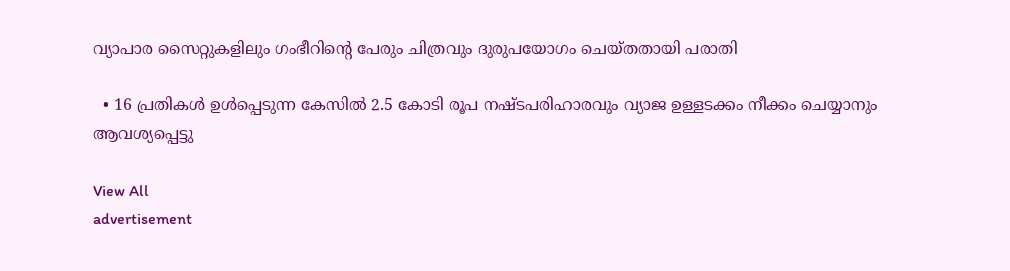വ്യാപാര സൈറ്റുകളിലും ഗംഭീറിന്റെ പേരും ചിത്രവും ദുരുപയോഗം ചെയ്തതായി പരാതി

  • 16 പ്രതികൾ ഉൾപ്പെടുന്ന കേസിൽ 2.5 കോടി രൂപ നഷ്ടപരിഹാരവും വ്യാജ ഉള്ളടക്കം നീക്കം ചെയ്യാനും ആവശ്യപ്പെട്ടു

View All
advertisement